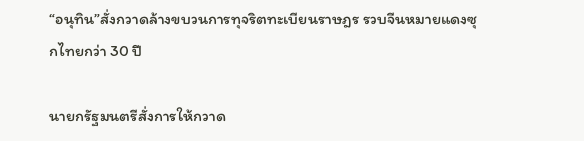“อนุทิน”สั่งกวาดล้างขบวนการทุจริตทะเบียนราษฎร รวบจีนหมายแดงซุกไทยกว่า 30 ปี

นายกรัฐมนตรีสั่งการให้กวาด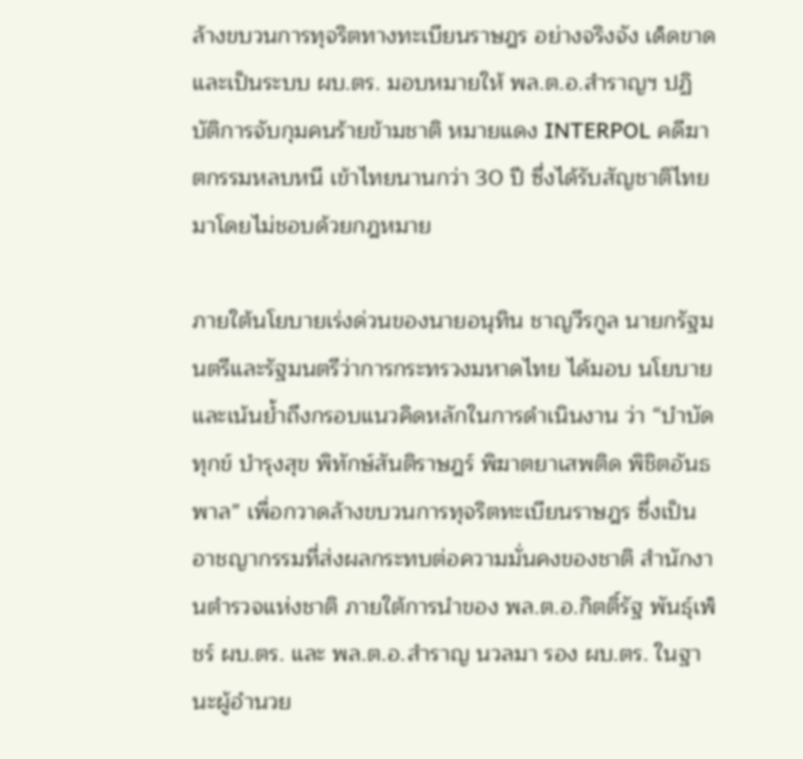ล้างขบวนการทุจริตทางทะเบียนราษฎร อย่างจริงจัง เด็ดขาด และเป็นระบบ ผบ.ตร. มอบหมายให้ พล.ต.อ.สำราญฯ ปฏิบัติการจับกุมคนร้ายข้ามชาติ หมายแดง INTERPOL คดีฆาตกรรมหลบหนี เข้าไทยนานกว่า 30 ปี ซึ่งได้รับสัญชาติไทยมาโดยไม่ชอบด้วยกฎหมาย

ภายใต้นโยบายเร่งด่วนของนายอนุทิน ชาญวีรกูล นายกรัฐมนตรีและรัฐมนตรีว่าการกระทรวงมหาดไทย ได้มอบ นโยบายและเน้นย้ำถึงกรอบแนวคิดหลักในการดำเนินงาน ว่า “บำบัดทุกข์ บำรุงสุข พิทักษ์สันติราษฎร์ พิฆาตยาเสพติด พิชิตอันธพาล” เพื่อกวาดล้างขบวนการทุจริตทะเบียนราษฎร ซึ่งเป็นอาชญากรรมที่ส่งผลกระทบต่อความมั่นคงของชาติ สำนักงานตำรวจแห่งชาติ ภายใต้การนำของ พล.ต.อ.กิตติ์รัฐ พันธุ์เพ็ชร์ ผบ.ตร. และ พล.ต.อ.สำราญ นวลมา รอง ผบ.ตร. ในฐานะผู้อำนวย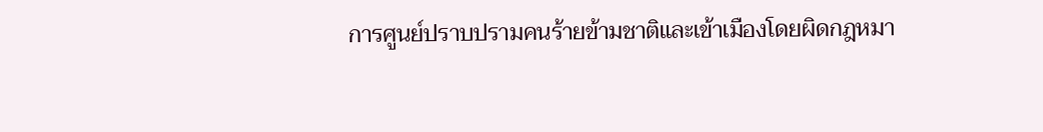การศูนย์ปราบปรามคนร้ายข้ามชาติและเข้าเมืองโดยผิดกฎหมา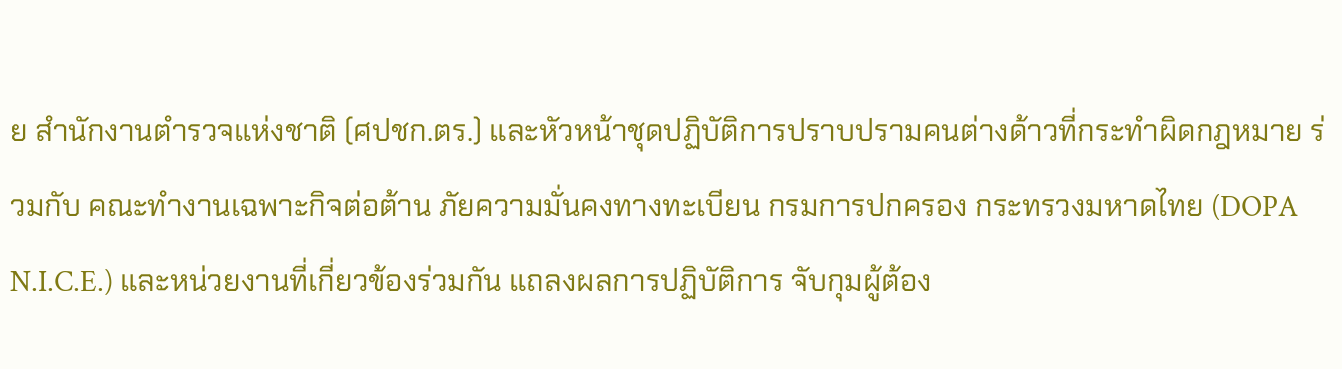ย สำนักงานตำรวจแห่งชาติ (ศปชก.ตร.) และหัวหน้าชุดปฏิบัติการปราบปรามคนต่างด้าวที่กระทำผิดกฎหมาย ร่วมกับ คณะทำงานเฉพาะกิจต่อต้าน ภัยความมั่นคงทางทะเบียน กรมการปกครอง กระทรวงมหาดไทย (DOPA N.I.C.E.) และหน่วยงานที่เกี่ยวข้องร่วมกัน แถลงผลการปฏิบัติการ จับกุมผู้ต้อง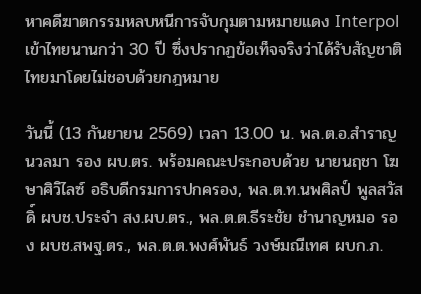หาคดีฆาตกรรมหลบหนีการจับกุมตามหมายแดง Interpol เข้าไทยนานกว่า 30 ปี ซึ่งปรากฏข้อเท็จจริงว่าได้รับสัญชาติไทยมาโดยไม่ชอบด้วยกฎหมาย

วันนี้ (13 กันยายน 2569) เวลา 13.00 น. พล.ต.อ.สำราญ นวลมา รอง ผบ.ตร. พร้อมคณะประกอบด้วย นายนฤชา โฆษาศิวิไลซ์ อธิบดีกรมการปกครอง, พล.ต.ท.นพศิลป์ พูลสวัสดิ์ ผบช.ประจำ สง.ผบ.ตร., พล.ต.ต.ธีระชัย ชำนาญหมอ รอง ผบช.สพฐ.ตร., พล.ต.ต.พงศ์พันธ์ วงษ์มณีเทศ ผบก.ภ.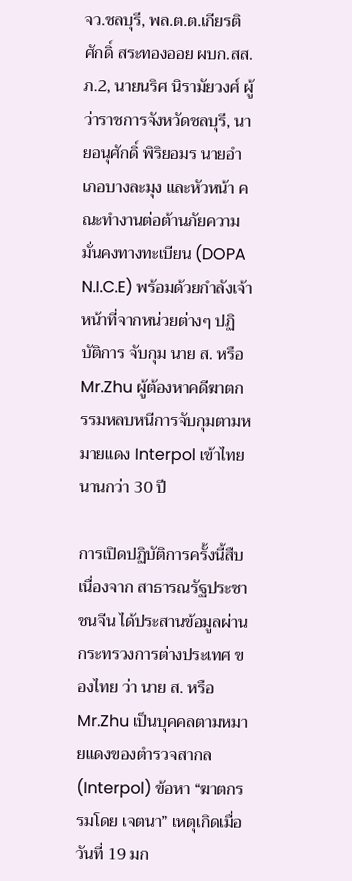จว.ชลบุรี, พล.ต.ต.เกียรติศักดิ์ สระทองออย ผบก.สส.ภ.2, นายนริศ นิรามัยวงศ์ ผู้ว่าราชการจังหวัดชลบุรี, นายอนุศักดิ์ พิริยอมร นายอำเภอบางละมุง และหัวหน้า คณะทำงานต่อต้านภัยความมั่นคงทางทะเบียน (DOPA N.I.C.E) พร้อมด้วยกำลังเจ้าหน้าที่จากหน่วยต่างๆ ปฏิบัติการ จับกุม นาย ส. หรือ Mr.Zhu ผู้ต้องหาคดีฆาตกรรมหลบหนีการจับกุมตามหมายแดง Interpol เข้าไทยนานกว่า 30 ปี

การเปิดปฏิบัติการครั้งนี้สืบเนื่องจาก สาธารณรัฐประชาชนจีน ได้ประสานข้อมูลผ่านกระทรวงการต่างประเทศ ของไทย ว่า นาย ส. หรือ Mr.Zhu เป็นบุคคลตามหมายแดงของตำรวจสากล (Interpol) ข้อหา “ฆาตกรรมโดย เจตนา” เหตุเกิดเมื่อวันที่ 19 มก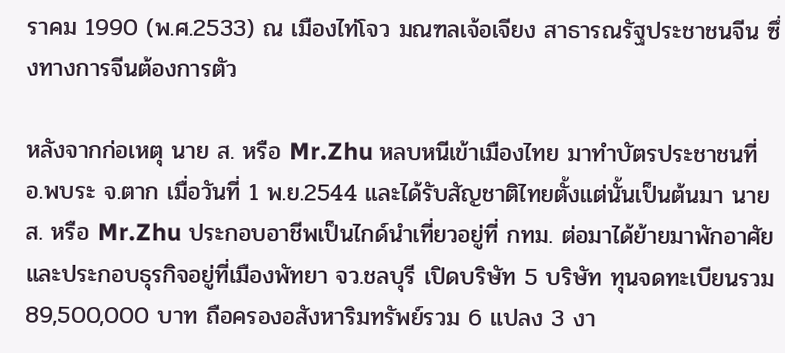ราคม 1990 (พ.ศ.2533) ณ เมืองไท่โจว มณฑลเจ้อเจียง สาธารณรัฐประชาชนจีน ซึ่งทางการจีนต้องการตัว

หลังจากก่อเหตุ นาย ส. หรือ Mr.Zhu หลบหนีเข้าเมืองไทย มาทำบัตรประชาชนที่ อ.พบระ จ.ตาก เมื่อวันที่ 1 พ.ย.2544 และได้รับสัญชาติไทยตั้งแต่นั้นเป็นต้นมา นาย ส. หรือ Mr.Zhu ประกอบอาชีพเป็นไกด์นำเที่ยวอยู่ที่ กทม. ต่อมาได้ย้ายมาพักอาศัยและประกอบธุรกิจอยู่ที่เมืองพัทยา จว.ชลบุรี เปิดบริษัท 5 บริษัท ทุนจดทะเบียนรวม 89,500,000 บาท ถือครองอสังหาริมทรัพย์รวม 6 แปลง 3 งา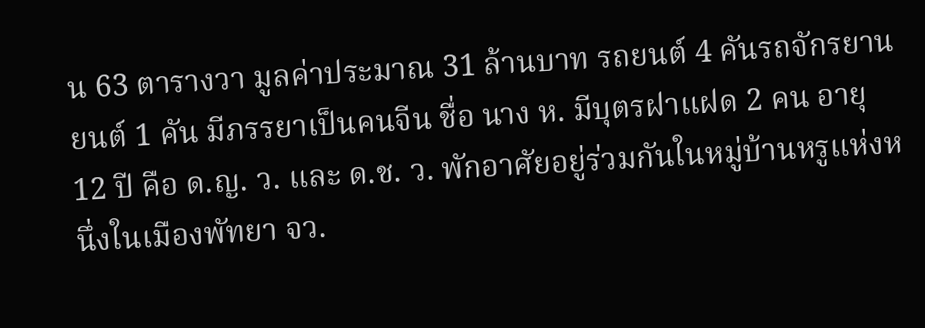น 63 ตารางวา มูลค่าประมาณ 31 ล้านบาท รถยนต์ 4 คันรถจักรยานยนต์ 1 คัน มีภรรยาเป็นคนจีน ชื่อ นาง ห. มีบุตรฝาแฝด 2 คน อายุ 12 ปี คือ ด.ญ. ว. และ ด.ช. ว. พักอาศัยอยู่ร่วมกันในหมู่บ้านหรูแห่งหนึ่งในเมืองพัทยา จว.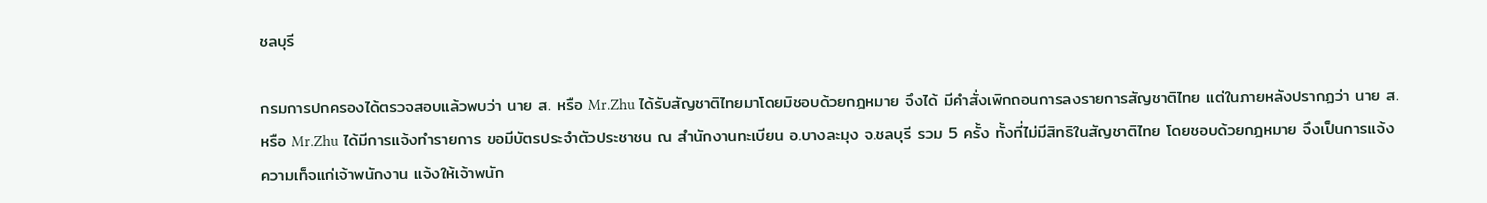ชลบุรี

กรมการปกครองได้ตรวจสอบแล้วพบว่า นาย ส. หรือ Mr.Zhu ได้รับสัญชาติไทยมาโดยมิชอบด้วยกฎหมาย จึงได้ มีคำสั่งเพิกถอนการลงรายการสัญชาติไทย แต่ในภายหลังปรากฏว่า นาย ส. หรือ Mr.Zhu ได้มีการแจ้งทำรายการ ขอมีบัตรประจำตัวประชาชน ณ สำนักงานทะเบียน อ.บางละมุง จ.ชลบุรี รวม 5 ครั้ง ทั้งที่ไม่มีสิทธิในสัญชาติไทย โดยชอบด้วยกฎหมาย จึงเป็นการแจ้งความเท็จแก่เจ้าพนักงาน แจ้งให้เจ้าพนัก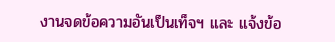งานจดข้อความอันเป็นเท็จฯ และ แจ้งข้อ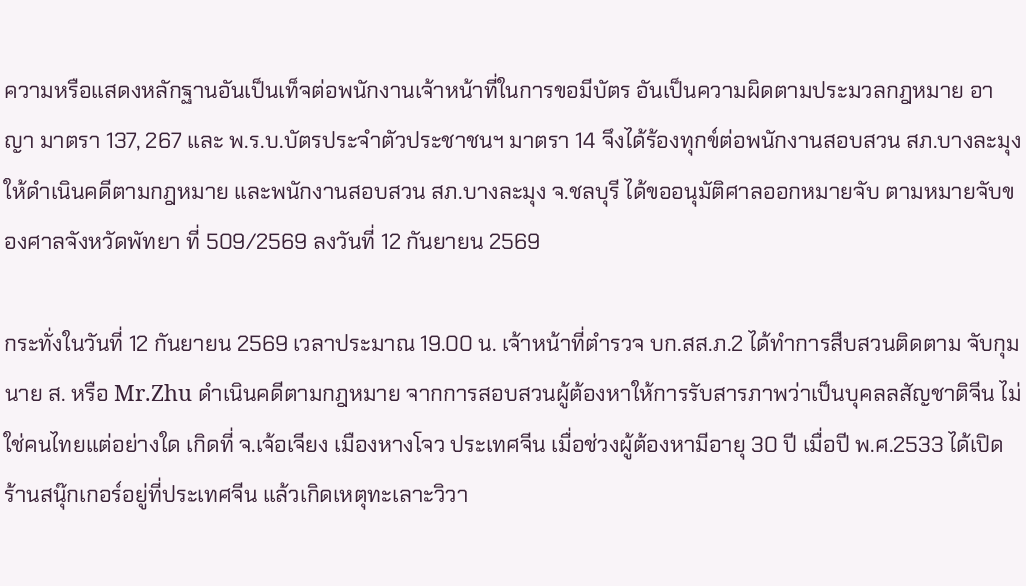ความหรือแสดงหลักฐานอันเป็นเท็จต่อพนักงานเจ้าหน้าที่ในการขอมีบัตร อันเป็นความผิดตามประมวลกฎหมาย อาญา มาตรา 137, 267 และ พ.ร.บ.บัตรประจำตัวประชาชนฯ มาตรา 14 จึงได้ร้องทุกข์ต่อพนักงานสอบสวน สภ.บางละมุง ให้ดำเนินคดีตามกฎหมาย และพนักงานสอบสวน สภ.บางละมุง จ.ชลบุรี ได้ขออนุมัติศาลออกหมายจับ ตามหมายจับของศาลจังหวัดพัทยา ที่ 509/2569 ลงวันที่ 12 กันยายน 2569

กระทั่งในวันที่ 12 กันยายน 2569 เวลาประมาณ 19.00 น. เจ้าหน้าที่ตำรวจ บก.สส.ภ.2 ได้ทำการสืบสวนติดตาม จับกุม นาย ส. หรือ Mr.Zhu ดำเนินคดีตามกฎหมาย จากการสอบสวนผู้ต้องหาให้การรับสารภาพว่าเป็นบุคลลสัญชาติจีน ไม่ใช่คนไทยแต่อย่างใด เกิดที่ จ.เจ้อเจียง เมืองหางโจว ประเทศจีน เมื่อช่วงผู้ต้องหามีอายุ 30 ปี เมื่อปี พ.ศ.2533 ได้เปิด ร้านสนุ๊กเกอร์อยู่ที่ประเทศจีน แล้วเกิดเหตุทะเลาะวิวา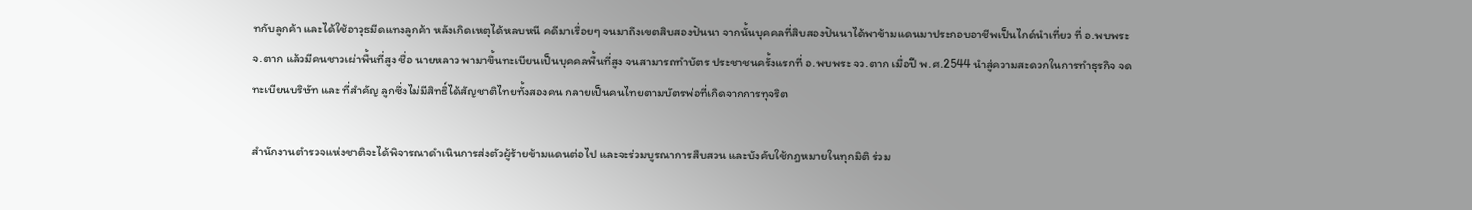ทกับลูกค้า และได้ใช้อาวุธมีดแทงลูกค้า หลังเกิดเหตุได้หลบหนี คดีมาเรื่อยๆ จนมาถึงเขตสิบสองปันนา จากนั้นบุคคลที่สิบสองปันนาได้พาข้ามแดนมาประกอบอาชีพเป็นไกด์นำเที่ยว ที่ อ.พบพระ จ.ตาก แล้วมีคนชาวเผ่าพื้นที่สูง ชื่อ นายหลาว พามาขึ้นทะเบียนเป็นบุคคลพื้นที่สูง จนสามารถทำบัตร ประชาชนครั้งแรกที่ อ.พบพระ จว.ตาก เมื่อปี พ.ศ.2544 นำสู่ความสะดวกในการทำธุรกิจ จดทะเบียนบริษัท และ ที่สำคัญ ลูกซึ่งไม่มีสิทธิ์ได้สัญชาติไทยทั้งสองคน กลายเป็นคนไทยตามบัตรพ่อที่เกิดจากการทุจริต

สำนักงานตำรวจแห่งชาติจะได้พิจารณาดำเนินการส่งตัวผู้ร้ายข้ามแดนต่อไป และจะร่วมบูรณาการสืบสวน และบังคับใช้กฎหมายในทุกมิติ ร่วม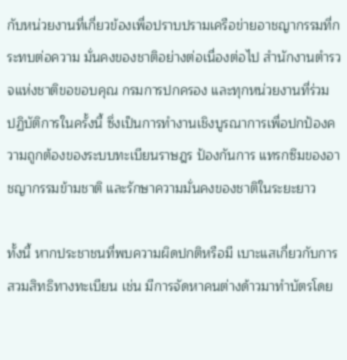กับหน่วยงานที่เกี่ยวข้องเพื่อปราบปรามเครือข่ายอาชญากรรมที่กระทบต่อความ มั่นคงของชาติอย่างต่อเนื่องต่อไป สำนักงานตำรวจแห่งชาติขอขอบคุณ กรมการปกครอง และทุกหน่วยงานที่ร่วม ปฏิบัติการในครั้งนี้ ซึ่งเป็นการทำงานเชิงบูรณาการเพื่อปกป้องความถูกต้องของระบบทะเบียนราษฎร ป้องกันการ แทรกซึมของอาชญากรรมข้ามชาติ และรักษาความมั่นคงของชาติในระยะยาว

ทั้งนี้ หากประชาชนที่พบความผิดปกติหรือมี เบาะแสเกี่ยวกับการ สวมสิทธิทางทะเบียน เช่น มีการจัดหาคนต่างด้าวมาทำบัตรโดย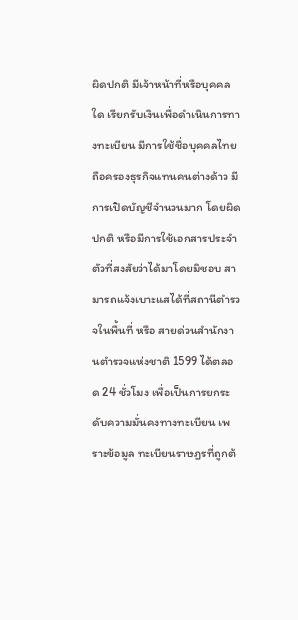ผิดปกติ มีเจ้าหน้าที่หรือบุคคลใด เรียกรับเงินเพื่อดำเนินการทางทะเบียน มีการใช้ชื่อบุคคลไทยถือครองธุรกิจแทนคนต่างด้าว มีการเปิดบัญชีจำนวนมาก โดยผิดปกติ หรือมีการใช้เอกสารประจำตัวที่สงสัยว่าได้มาโดยมิชอบ สามารถแจ้งเบาะแสได้ที่สถานีตำรวจในพื้นที่ หรือ สายด่วนสำนักงานตำรวจแห่งชาติ 1599 ได้ตลอด 24 ชั่วโมง เพื่อเป็นการยกระดับความมั่นคงทางทะเบียน เพราะข้อมูล ทะเบียนราษฎรที่ถูกต้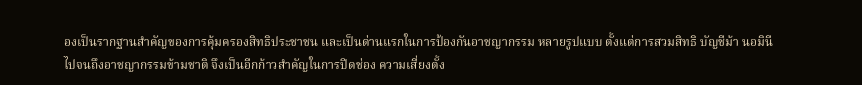องเป็นรากฐานสำคัญของการคุ้มครองสิทธิประชาชน และเป็นด่านแรกในการป้องกันอาชญากรรม หลายรูปแบบ ตั้งแต่การสวมสิทธิ บัญชีม้า นอมินี ไปจนถึงอาชญากรรมข้ามชาติ จึงเป็นอีกก้าวสำคัญในการปิดช่อง ความเสี่ยงตั้ง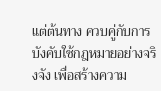แต่ต้นทาง ควบคู่กับการบังคับใช้กฎหมายอย่างจริงจัง เพื่อสร้างความ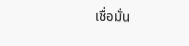เชื่อมั่น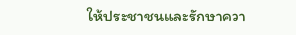ให้ประชาชนและรักษาควา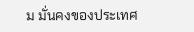ม มั่นคงของประเทศ